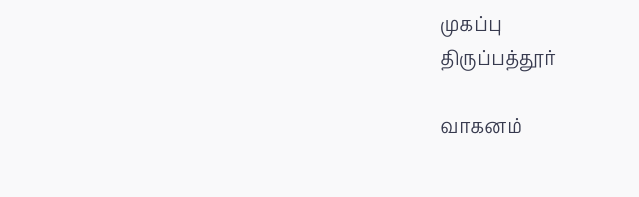முகப்பு
திருப்பத்தூர்

வாகனம்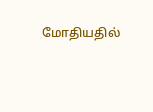மோதியதில்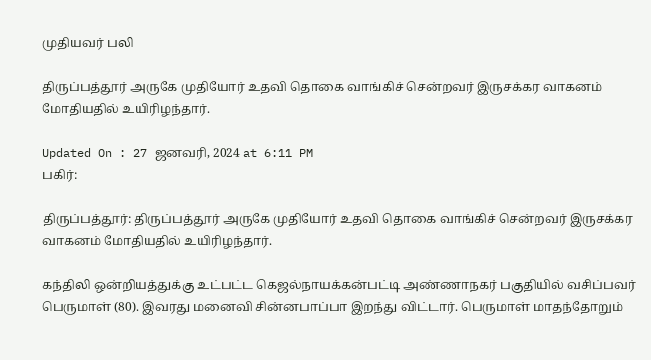முதியவர் பலி

திருப்பத்தூர் அருகே முதியோர் உதவி தொகை வாங்கிச் சென்றவர் இருசக்கர வாகனம் மோதியதில் உயிரிழந்தார்.

Updated On : 27 ஜனவரி, 2024 at 6:11 PM
பகிர்:

திருப்பத்தூர்: திருப்பத்தூர் அருகே முதியோர் உதவி தொகை வாங்கிச் சென்றவர் இருசக்கர வாகனம் மோதியதில் உயிரிழந்தார்.

கந்திலி ஒன்றியத்துக்கு உட்பட்ட கெஜல்நாயக்கன்பட்டி அண்ணாநகர் பகுதியில் வசிப்பவர் பெருமாள் (80). இவரது மனைவி சின்னபாப்பா இறந்து விட்டார். பெருமாள் மாதந்தோறும்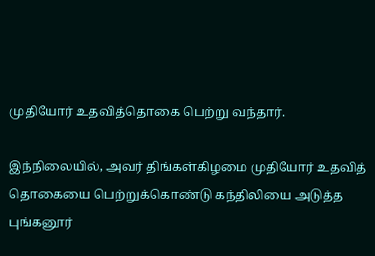முதியோர் உதவித்தொகை பெற்று வந்தார்.

இந்நிலையில், அவர் திங்கள்கிழமை முதியோர் உதவித் தொகையை பெற்றுக்கொண்டு கந்திலியை அடுத்த புங்கனூர்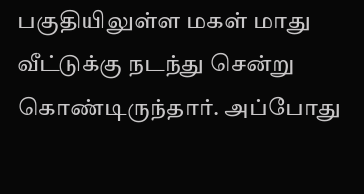பகுதியிலுள்ள மகள் மாது வீட்டுக்கு நடந்து சென்று கொண்டிருந்தார். அப்போது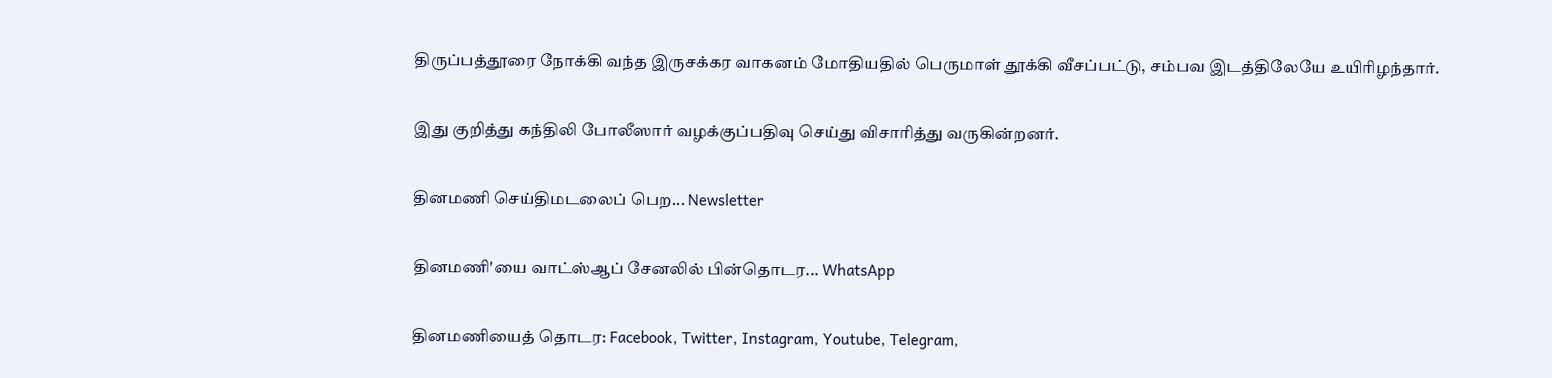திருப்பத்தூரை நோக்கி வந்த இருசக்கர வாகனம் மோதியதில் பெருமாள் தூக்கி வீசப்பட்டு, சம்பவ இடத்திலேயே உயிரிழந்தார்.

இது குறித்து கந்திலி போலீஸார் வழக்குப்பதிவு செய்து விசாரித்து வருகின்றனர்.

தினமணி செய்திமடலைப் பெற... Newsletter

தினமணி'யை வாட்ஸ்ஆப் சேனலில் பின்தொடர... WhatsApp

தினமணியைத் தொடர: Facebook, Twitter, Instagram, Youtube, Telegram,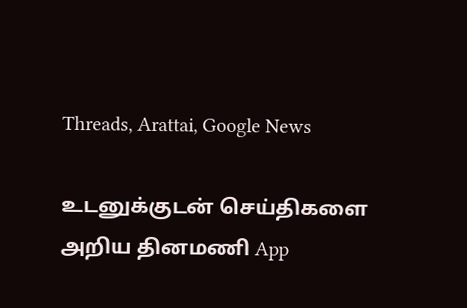Threads, Arattai, Google News

உடனுக்குடன் செய்திகளை அறிய தினமணி App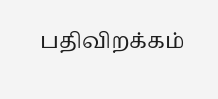பதிவிறக்கம்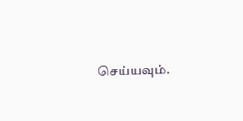செய்யவும்.